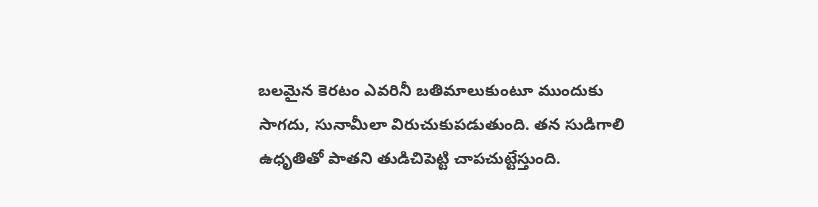బలమైన కెరటం ఎవరినీ బతిమాలుకుంటూ ముందుకు సాగదు, సునామీలా విరుచుకుపడుతుంది. తన సుడిగాలి ఉధృతితో పాతని తుడిచిపెట్టి చాపచుట్టేస్తుంది.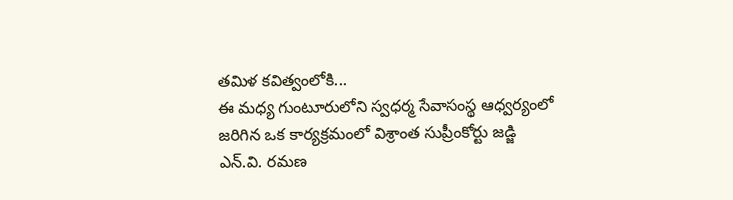తమిళ కవిత్వంలోకి...
ఈ మధ్య గుంటూరులోని స్వధర్మ సేవాసంస్థ ఆధ్వర్యంలో జరిగిన ఒక కార్యక్రమంలో విశ్రాంత సుప్రీంకోర్టు జడ్జి ఎన్.వి. రమణ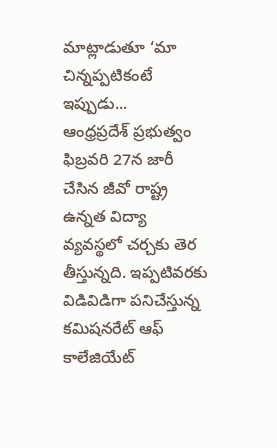మాట్లాడుతూ ‘మా చిన్నప్పటికంటే ఇప్పుడు...
ఆంధ్రప్రదేశ్ ప్రభుత్వం ఫిబ్రవరి 27న జారీ చేసిన జీవో రాష్ట్ర ఉన్నత విద్యా వ్యవస్థలో చర్చకు తెర తీస్తున్నది. ఇప్పటివరకు విడివిడిగా పనిచేస్తున్న కమిషనరేట్ ఆఫ్ కాలేజియేట్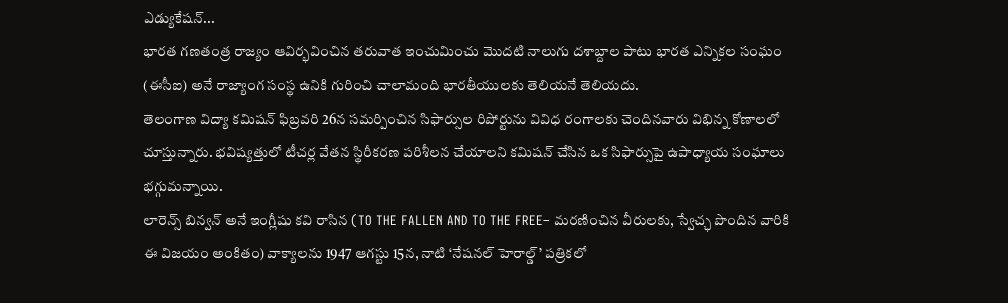ఎడ్యుకేషన్...
భారత గణతంత్ర రాజ్యం ఆవిర్భవించిన తరువాత ఇంచుమించు మొదటి నాలుగు దశాబ్దాల పాటు భారత ఎన్నికల సంఘం (ఈసీఐ) అనే రాజ్యాంగ సంస్థ ఉనికి గురించి చాలామంది భారతీయులకు తెలియనే తెలియదు.
తెలంగాణ విద్యా కమిషన్ ఫిబ్రవరి 26న సమర్పించిన సిఫార్సుల రిపోర్టును వివిధ రంగాలకు చెందినవారు విభిన్న కోణాలలో చూస్తున్నారు. భవిష్యత్తులో టీచర్ల వేతన స్థిరీకరణ పరిశీలన చేయాలని కమిషన్ చేసిన ఒక సిఫార్సుపై ఉపాధ్యాయ సంఘాలు భగ్గుమన్నాయి.
లారెన్స్ బిన్వన్ అనే ఇంగ్లీషు కవి రాసిన (TO THE FALLEN AND TO THE FREE– మరణించిన వీరులకు, స్వేచ్ఛ పొందిన వారికి ఈ విజయం అంకితం) వాక్యాలను 1947 ఆగస్టు 15న, నాటి ‘నేషనల్ హెరాల్డ్’ పత్రికలో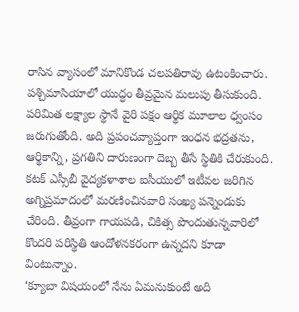రాసిన వ్యాసంలో మానికొండ చలపతిరావు ఉటంకించారు.
పశ్చిమాసియాలో యుద్ధం తీవ్రమైన మలుపు తీసుకుంది. పరిమిత లక్ష్యాల స్థానే వైరి పక్షం ఆర్థిక మూలాల ధ్వంసం జరుగుతోంది. అది ప్రపంచవ్యాప్తంగా ఇంధన భద్రతను, ఆర్థికాన్ని, ప్రగతిని దారుణంగా దెబ్బ తీసే స్థితికి చేరుకుంది.
కటక్ ఎస్సీబీ వైద్యకళాశాల ఐసీయులో ఇటీవల జరిగిన అగ్నిప్రమాదంలో మరణించినవారి సంఖ్య పన్నెండుకు చేరింది. తీవ్రంగా గాయపడి, చికిత్స పొందుతున్నవారిలో కొందరి పరిస్థితి ఆందోళనకరంగా ఉన్నదని కూడా వింటున్నాం.
‘క్యూబా విషయంలో నేను ఏమనుకుంటే అది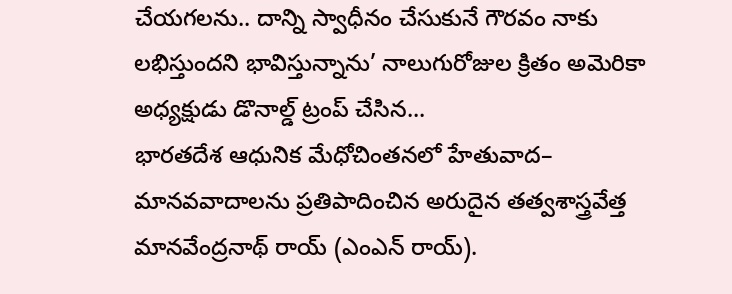చేయగలను.. దాన్ని స్వాధీనం చేసుకునే గౌరవం నాకు లభిస్తుందని భావిస్తున్నాను’ నాలుగురోజుల క్రితం అమెరికా అధ్యక్షుడు డొనాల్డ్ ట్రంప్ చేసిన...
భారతదేశ ఆధునిక మేధోచింతనలో హేతువాద– మానవవాదాలను ప్రతిపాదించిన అరుదైన తత్వశాస్త్రవేత్త మానవేంద్రనాథ్ రాయ్ (ఎంఎన్ రాయ్).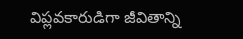విప్లవకారుడిగా జీవితాన్ని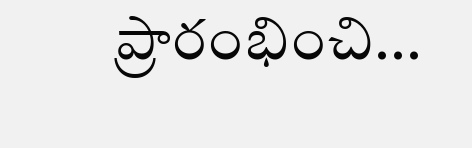ప్రారంభించి...